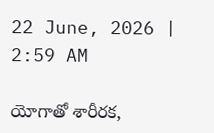22 June, 2026 | 2:59 AM

యోగాతో శారీరక,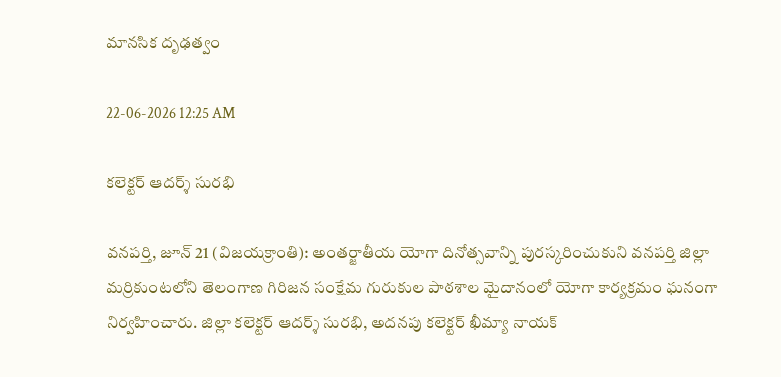మానసిక దృఢత్వం

22-06-2026 12:25 AM

కలెక్టర్ ఆదర్శ్ సురభి

వనపర్తి, జూన్ 21 (విజయక్రాంతి): అంతర్జాతీయ యోగా దినోత్సవాన్ని పురస్కరించుకుని వనపర్తి జిల్లా మర్రికుంటలోని తెలంగాణ గిరిజన సంక్షేమ గురుకుల పాఠశాల మైదానంలో యోగా కార్యక్రమం ఘనంగా నిర్వహించారు. జిల్లా కలెక్టర్ ఆదర్శ్ సురభి, అదనపు కలెక్టర్ ఖీమ్యా నాయక్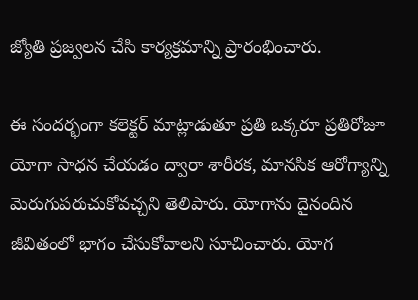జ్యోతి ప్రజ్వలన చేసి కార్యక్రమాన్ని ప్రారంభించారు.

ఈ సందర్భంగా కలెక్టర్ మాట్లాడుతూ ప్రతి ఒక్కరూ ప్రతిరోజూ యోగా సాధన చేయడం ద్వారా శారీరక, మానసిక ఆరోగ్యాన్ని మెరుగుపరుచుకోవచ్చని తెలిపారు. యోగాను దైనందిన జీవితంలో భాగం చేసుకోవాలని సూచించారు. యోగ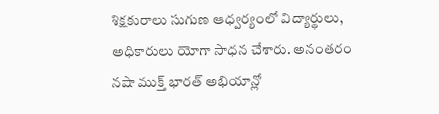శిక్షకురాలు సుగుణ ఆధ్వర్యంలో విద్యార్థులు, అధికారులు యోగా సాధన చేశారు. అనంతరం నషా ముక్త్ భారత్ అభియాన్లో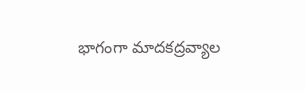భాగంగా మాదకద్రవ్యాల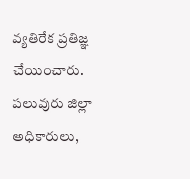వ్యతిరేక ప్రతిజ్ఞ చేయించారు. పలువురు జిల్లా అధికారులు,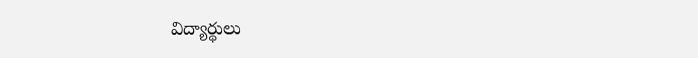విద్యార్థులు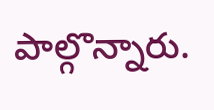పాల్గొన్నారు.